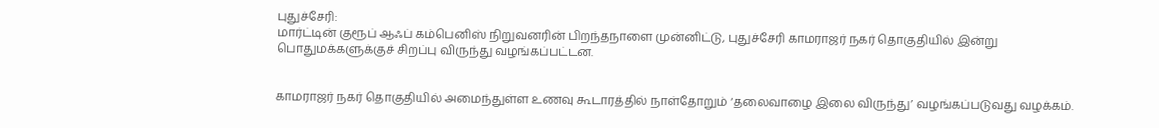புதுச்சேரி:
மார்ட்டின் குரூப் ஆஃப் கம்பெனிஸ் நிறுவனரின் பிறந்தநாளை முன்னிட்டு, புதுச்சேரி காமராஜர் நகர் தொகுதியில் இன்று பொதுமக்களுக்குச் சிறப்பு விருந்து வழங்கப்பட்டன.


காமராஜர் நகர் தொகுதியில் அமைந்துள்ள உணவு கூடாரத்தில் நாள்தோறும் ‘தலைவாழை இலை விருந்து’ வழங்கப்படுவது வழக்கம்.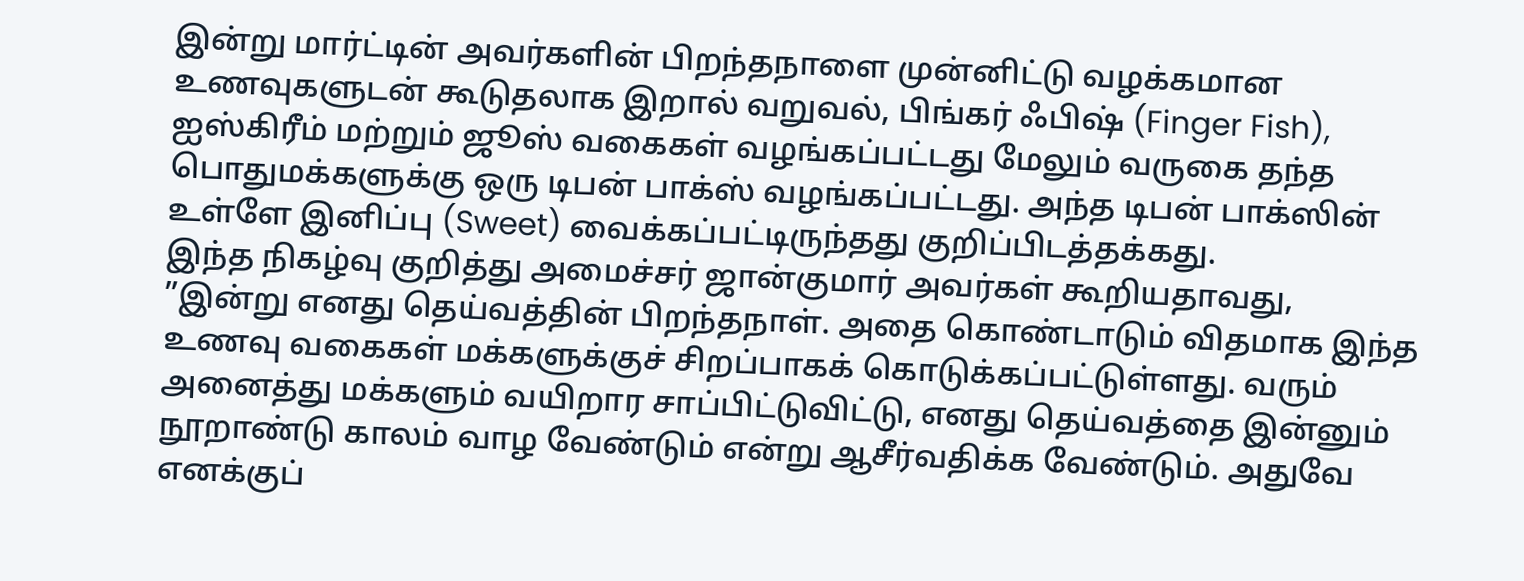இன்று மார்ட்டின் அவர்களின் பிறந்தநாளை முன்னிட்டு வழக்கமான உணவுகளுடன் கூடுதலாக இறால் வறுவல், பிங்கர் ஃபிஷ் (Finger Fish), ஐஸ்கிரீம் மற்றும் ஜூஸ் வகைகள் வழங்கப்பட்டது மேலும் வருகை தந்த பொதுமக்களுக்கு ஒரு டிபன் பாக்ஸ் வழங்கப்பட்டது. அந்த டிபன் பாக்ஸின் உள்ளே இனிப்பு (Sweet) வைக்கப்பட்டிருந்தது குறிப்பிடத்தக்கது.
இந்த நிகழ்வு குறித்து அமைச்சர் ஜான்குமார் அவர்கள் கூறியதாவது,
”இன்று எனது தெய்வத்தின் பிறந்தநாள். அதை கொண்டாடும் விதமாக இந்த உணவு வகைகள் மக்களுக்குச் சிறப்பாகக் கொடுக்கப்பட்டுள்ளது. வரும் அனைத்து மக்களும் வயிறார சாப்பிட்டுவிட்டு, எனது தெய்வத்தை இன்னும் நூறாண்டு காலம் வாழ வேண்டும் என்று ஆசீர்வதிக்க வேண்டும். அதுவே எனக்குப்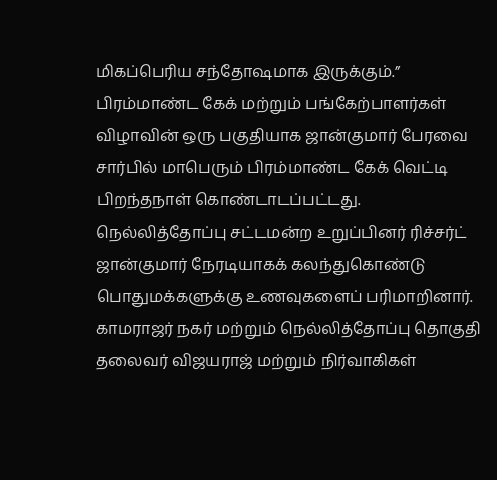மிகப்பெரிய சந்தோஷமாக இருக்கும்.”
பிரம்மாண்ட கேக் மற்றும் பங்கேற்பாளர்கள்
விழாவின் ஒரு பகுதியாக ஜான்குமார் பேரவை சார்பில் மாபெரும் பிரம்மாண்ட கேக் வெட்டி பிறந்தநாள் கொண்டாடப்பட்டது.
நெல்லித்தோப்பு சட்டமன்ற உறுப்பினர் ரிச்சர்ட் ஜான்குமார் நேரடியாகக் கலந்துகொண்டு பொதுமக்களுக்கு உணவுகளைப் பரிமாறினார்.
காமராஜர் நகர் மற்றும் நெல்லித்தோப்பு தொகுதி தலைவர் விஜயராஜ் மற்றும் நிர்வாகிகள்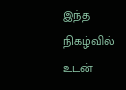இந்த நிகழ்வில் உடன்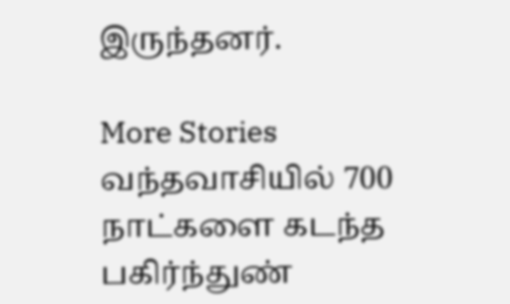இருந்தனர்.

More Stories
வந்தவாசியில் 700 நாட்களை கடந்த பகிர்ந்துண்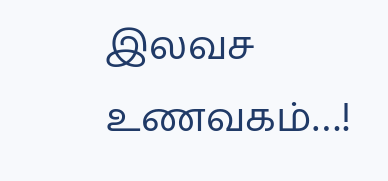இலவச உணவகம்…!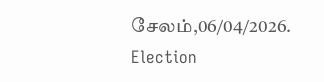சேலம்,06/04/2026.
Election